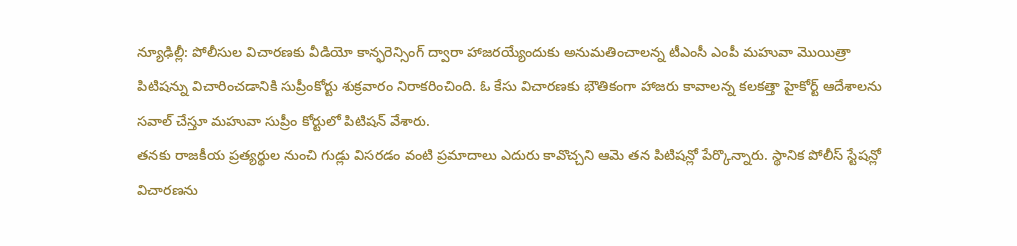న్యూఢిల్లీ: పోలీసుల విచారణకు వీడియో కాన్ఫరెన్సింగ్ ద్వారా హాజరయ్యేందుకు అనుమతించాలన్న టీఎంసీ ఎంపీ మహువా మొయిత్రా పిటిషన్ను విచారించడానికి సుప్రీంకోర్టు శుక్రవారం నిరాకరించింది. ఓ కేసు విచారణకు భౌతికంగా హాజరు కావాలన్న కలకత్తా హైకోర్ట్ ఆదేశాలను సవాల్ చేస్తూ మహువా సుప్రీం కోర్టులో పిటిషన్ వేశారు.
తనకు రాజకీయ ప్రత్యర్థుల నుంచి గుడ్లు విసరడం వంటి ప్రమాదాలు ఎదురు కావొచ్చని ఆమె తన పిటిషన్లో పేర్కొన్నారు. స్థానిక పోలీస్ స్టేషన్లో విచారణను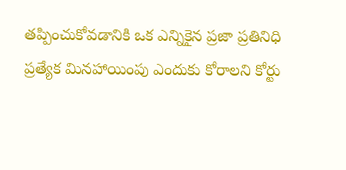తప్పించుకోవడానికి ఒక ఎన్నికైన ప్రజా ప్రతినిధి ప్రత్యేక మినహాయింపు ఎందుకు కోరాలని కోర్టు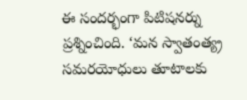ఈ సందర్భంగా పిటిషనర్ను ప్రశ్నించింది. ‘మన స్వాతంత్య్ర సమరయోధులు తూటాలకు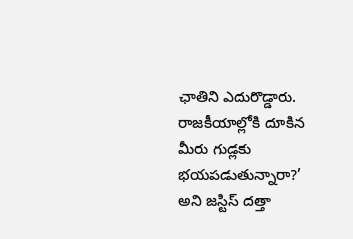ఛాతిని ఎదురొడ్డారు. రాజకీయాల్లోకి దూకిన మీరు గుడ్లకు భయపడుతున్నారా?’ అని జస్టిస్ దత్తా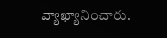వ్యాఖ్యానించారు.